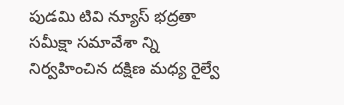పుడమి టివి న్యూస్ భద్రతా సమీక్షా సమావేశా న్ని నిర్వహించిన దక్షిణ మధ్య రైల్వే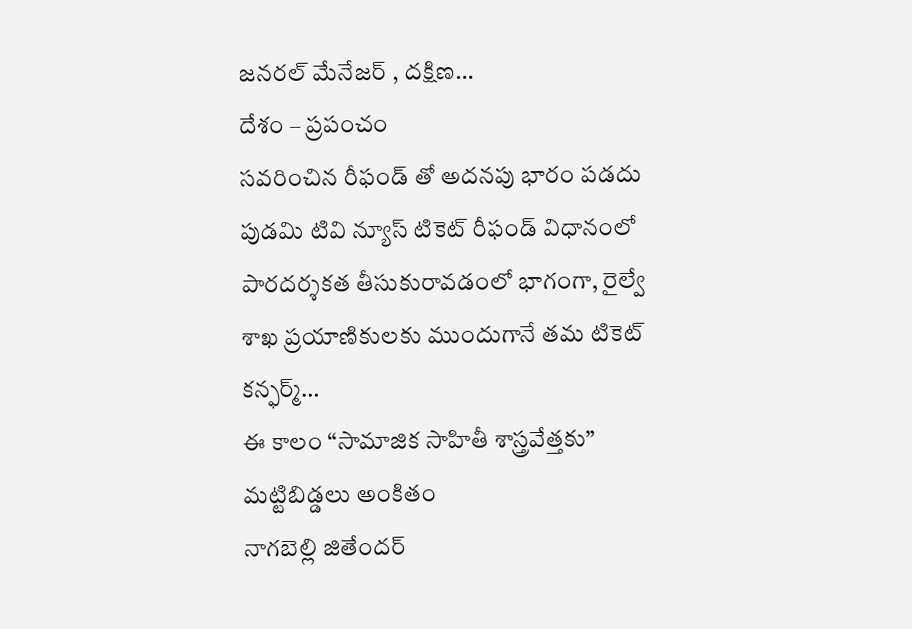జనరల్ మేనేజర్ , దక్షిణ…
దేశం – ప్రపంచం
సవరించిన రీఫండ్ తో అదనపు భారం పడదు
పుడమి టివి న్యూస్ టికెట్ రీఫండ్ విధానంలో పారదర్శకత తీసుకురావడంలో భాగంగా, రైల్వే శాఖ ప్రయాణికులకు ముందుగానే తమ టికెట్ కన్ఫర్మ్…
ఈ కాలం “సామాజిక సాహితీ శాస్త్రవేత్తకు” మట్టిబిడ్డలు అంకితం
నాగబెల్లి జితేందర్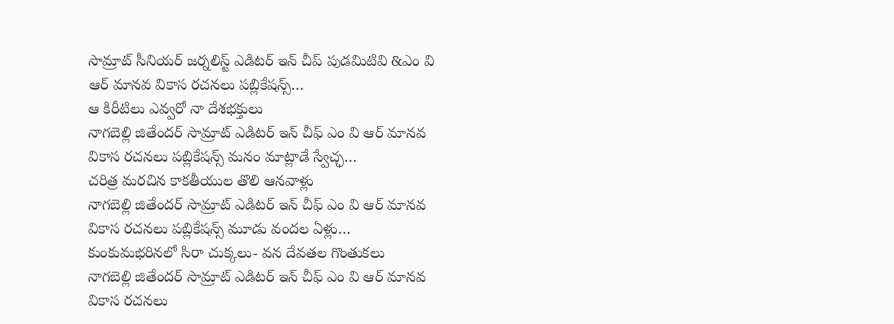సామ్రాట్ సీనియర్ జర్నలిస్ట్ ఎడిటర్ ఇన్ చీప్ పుడమిటివి &ఎం వి ఆర్ మానవ వికాస రచనలు పబ్లికేషన్స్…
ఆ కిరీటిలు ఎవ్వరో నా దేశభక్తులు
నాగబెల్లి జితేందర్ సామ్రాట్ ఎడిటర్ ఇన్ చీఫ్ ఎం వి ఆర్ మానవ వికాస రచనలు పబ్లికేషన్స్ మనం మాట్లాడే స్వేచ్ఛ…
చరిత్ర మరచిన కాకతీయుల తొలి ఆనవాళ్లు
నాగబెల్లి జితేందర్ సామ్రాట్ ఎడిటర్ ఇన్ చీఫ్ ఎం వి ఆర్ మానవ వికాస రచనలు పబ్లికేషన్స్ మూడు వందల ఏళ్లు…
కుంకుమభరినలో సిరా చుక్కలు- వన దేవతల గొంతుకలు
నాగబెల్లి జితేందర్ సామ్రాట్ ఎడిటర్ ఇన్ చీఫ్ ఎం వి ఆర్ మానవ వికాస రచనలు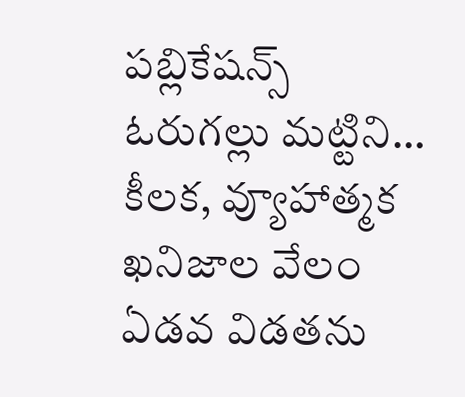పబ్లికేషన్స్ ఓరుగల్లు మట్టిని…
కీలక, వ్యూహాత్మక ఖనిజాల వేలం ఏడవ విడతను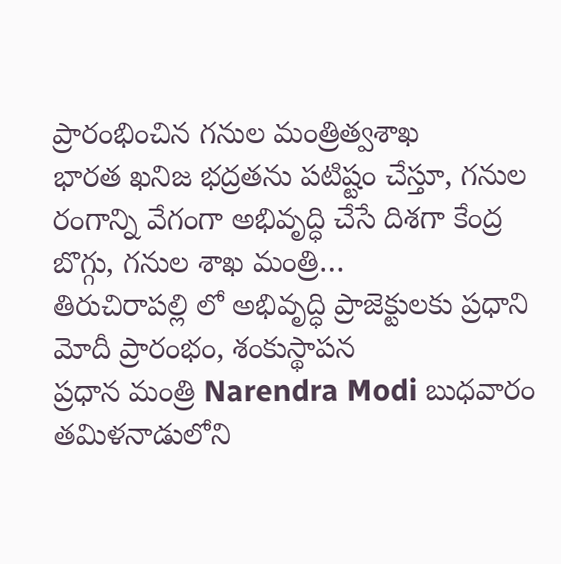ప్రారంభించిన గనుల మంత్రిత్వశాఖ
భారత ఖనిజ భద్రతను పటిష్టం చేస్తూ, గనుల రంగాన్ని వేగంగా అభివృద్ధి చేసే దిశగా కేంద్ర బొగ్గు, గనుల శాఖ మంత్రి…
తిరుచిరాపల్లి లో అభివృద్ధి ప్రాజెక్టులకు ప్రధాని మోదీ ప్రారంభం, శంకుస్థాపన
ప్రధాన మంత్రి Narendra Modi బుధవారం తమిళనాడులోని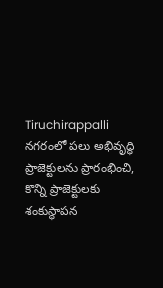Tiruchirappalli నగరంలో పలు అభివృద్ధి ప్రాజెక్టులను ప్రారంభించి, కొన్ని ప్రాజెక్టులకు శంకుస్థాపన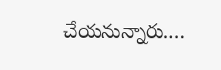చేయనున్నారు.…